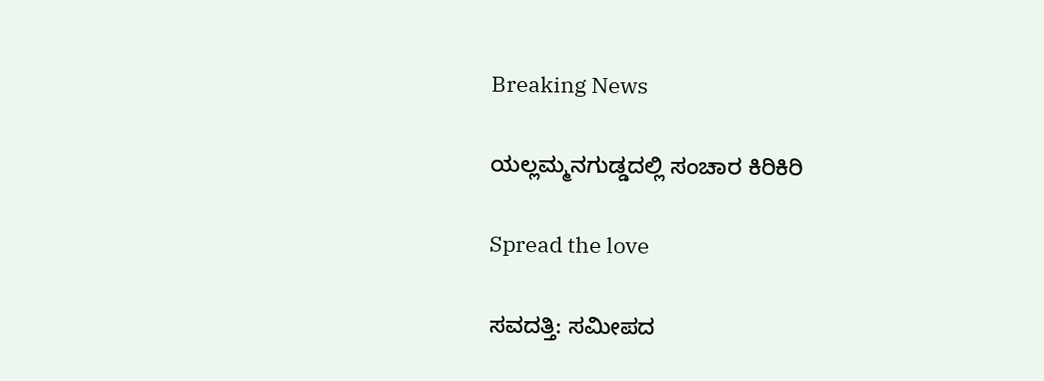Breaking News

ಯಲ್ಲಮ್ಮನಗುಡ್ಡದಲ್ಲಿ ಸಂಚಾರ ಕಿರಿಕಿರಿ

Spread the love

ಸವದತ್ತಿ: ಸಮೀಪದ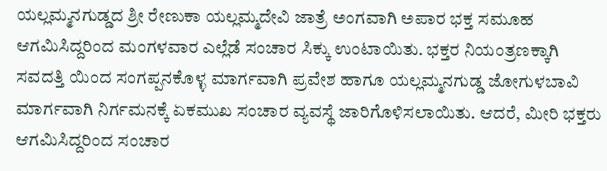ಯಲ್ಲಮ್ಮನಗುಡ್ಡದ ಶ್ರೀ ರೇಣುಕಾ ಯಲ್ಲಮ್ಮದೇವಿ ಜಾತ್ರೆ ಅಂಗವಾಗಿ ಅಪಾರ ಭಕ್ತ ಸಮೂಹ ಆಗಮಿಸಿದ್ದರಿಂದ ಮಂಗಳವಾರ ಎಲ್ಲೆಡೆ ಸಂಚಾರ ಸಿಕ್ಕು ಉಂಟಾಯಿತು. ಭಕ್ತರ ನಿಯಂತ್ರಣಕ್ಕಾಗಿ ಸವದತ್ತಿ ಯಿಂದ ಸಂಗಪ್ಪನಕೊಳ್ಳ ಮಾರ್ಗವಾಗಿ ಪ್ರವೇಶ ಹಾಗೂ ಯಲ್ಲಮ್ಮನಗುಡ್ಡ ಜೋಗುಳಬಾವಿ ಮಾರ್ಗವಾಗಿ ನಿರ್ಗಮನಕ್ಕೆ ಏಕಮುಖ ಸಂಚಾರ ವ್ಯವಸ್ಥೆ ಜಾರಿಗೊಳಿಸಲಾಯಿತು. ಆದರೆ, ಮೀರಿ ಭಕ್ತರು ಆಗಮಿಸಿದ್ದರಿಂದ ಸಂಚಾರ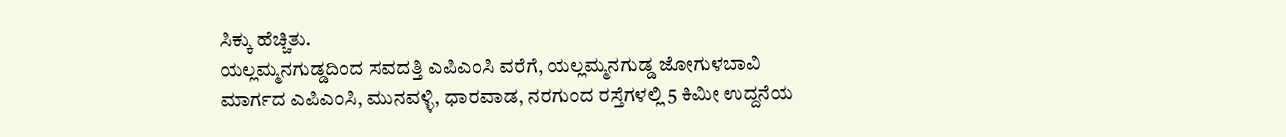ಸಿಕ್ಕು ಹೆಚ್ಚಿತು.
ಯಲ್ಲಮ್ಮನಗುಡ್ಡದಿಂದ ಸವದತ್ತಿ ಎಪಿಎಂಸಿ ವರೆಗೆ, ಯಲ್ಲಮ್ಮನಗುಡ್ಡ ಜೋಗುಳಬಾವಿ ಮಾರ್ಗದ ಎಪಿಎಂಸಿ, ಮುನವಳ್ಳಿ, ಧಾರವಾಡ, ನರಗುಂದ ರಸ್ತೆಗಳಲ್ಲಿ 5 ಕಿಮೀ ಉದ್ದನೆಯ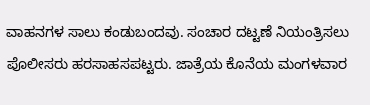ವಾಹನಗಳ ಸಾಲು ಕಂಡುಬಂದವು. ಸಂಚಾರ ದಟ್ಟಣೆ ನಿಯಂತ್ರಿಸಲು ಪೊಲೀಸರು ಹರಸಾಹಸಪಟ್ಟರು. ಜಾತ್ರೆಯ ಕೊನೆಯ ಮಂಗಳವಾರ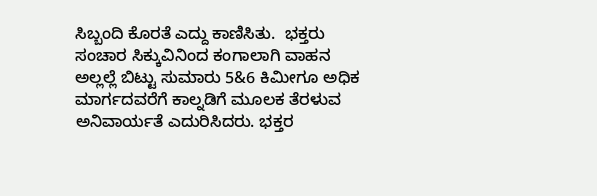ಸಿಬ್ಬಂದಿ ಕೊರತೆ ಎದ್ದು ಕಾಣಿಸಿತು.  ಭಕ್ತರು ಸಂಚಾರ ಸಿಕ್ಕುವಿನಿಂದ ಕಂಗಾಲಾಗಿ ವಾಹನ ಅಲ್ಲಲ್ಲೆ ಬಿಟ್ಟು ಸುಮಾರು 5&6 ಕಿಮೀಗೂ ಅಧಿಕ ಮಾರ್ಗದವರೆಗೆ ಕಾಲ್ನಡಿಗೆ ಮೂಲಕ ತೆರಳುವ ಅನಿವಾರ್ಯತೆ ಎದುರಿಸಿದರು. ಭಕ್ತರ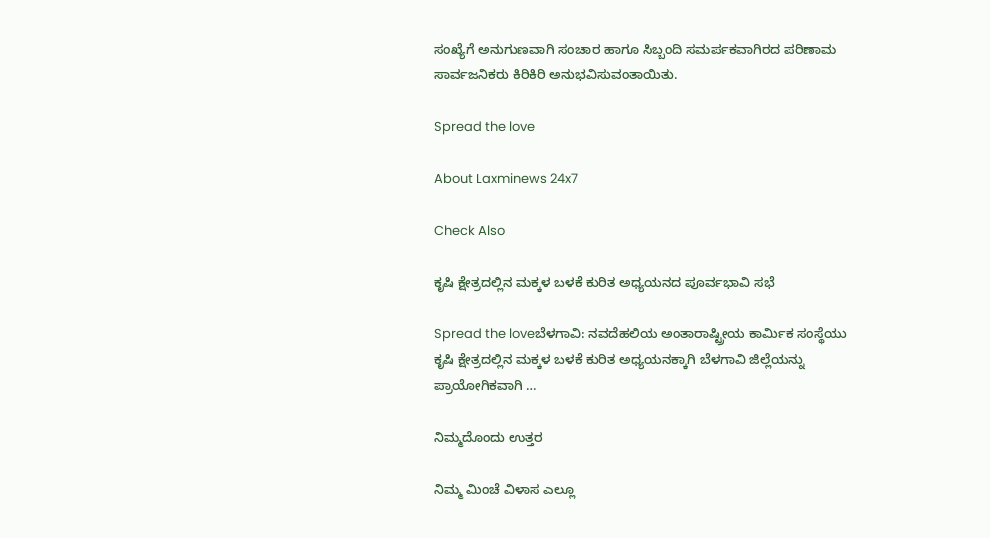ಸಂಖ್ಯೆಗೆ ಅನುಗುಣವಾಗಿ ಸಂಚಾರ ಹಾಗೂ ಸಿಬ್ಬಂದಿ ಸಮರ್ಪಕವಾಗಿರದ ಪರಿಣಾಮ ಸಾರ್ವಜನಿಕರು ಕಿರಿಕಿರಿ ಅನುಭವಿಸುವಂತಾಯಿತು.

Spread the love

About Laxminews 24x7

Check Also

ಕೃಷಿ ಕ್ಷೇತ್ರದಲ್ಲಿನ ಮಕ್ಕಳ ಬಳಕೆ ಕುರಿತ ಅಧ್ಯಯನದ ಪೂರ್ವಭಾವಿ ಸಭೆ

Spread the loveಬೆಳಗಾವಿ: ನವದೆಹಲಿಯ ಅಂತಾರಾಷ್ಟ್ರೀಯ ಕಾರ್ಮಿಕ ಸಂಸ್ಥೆಯು ಕೃಷಿ ಕ್ಷೇತ್ರದಲ್ಲಿನ ಮಕ್ಕಳ ಬಳಕೆ ಕುರಿತ ಅಧ್ಯಯನಕ್ಕಾಗಿ ಬೆಳಗಾವಿ ಜಿಲ್ಲೆಯನ್ನು ಪ್ರಾಯೋಗಿಕವಾಗಿ …

ನಿಮ್ಮದೊಂದು ಉತ್ತರ

ನಿಮ್ಮ ಮಿಂಚೆ ವಿಳಾಸ ಎಲ್ಲೂ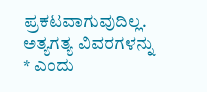ಪ್ರಕಟವಾಗುವುದಿಲ್ಲ. ಅತ್ಯಗತ್ಯ ವಿವರಗಳನ್ನು * ಎಂದು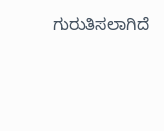ಗುರುತಿಸಲಾಗಿದೆ